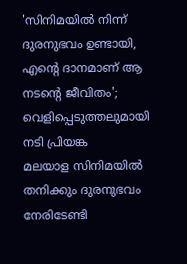'സിനിമയിൽ നിന്ന് ദുരനുഭവം ഉണ്ടായി, എന്റെ ദാനമാണ് ആ നടന്റെ ജീവിതം'; വെളിപ്പെടുത്തലുമായി നടി പ്രിയങ്ക
മലയാള സിനിമയിൽ തനിക്കും ദുരനുഭവം നേരിടേണ്ടി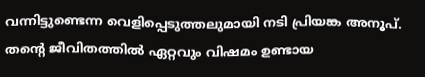വന്നിട്ടുണ്ടെന്ന വെളിപ്പെടുത്തലുമായി നടി പ്രിയങ്ക അനൂപ്. തന്റെ ജീവിതത്തിൽ ഏറ്റവും വിഷമം ഉണ്ടായ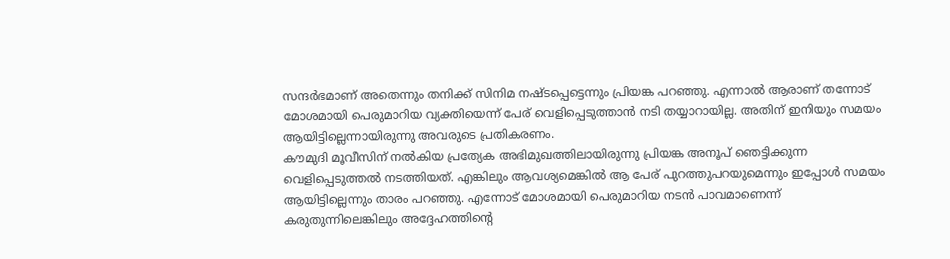സന്ദർഭമാണ് അതെന്നും തനിക്ക് സിനിമ നഷ്ടപ്പെട്ടെന്നും പ്രിയങ്ക പറഞ്ഞു. എന്നാൽ ആരാണ് തന്നോട് മോശമായി പെരുമാറിയ വ്യക്തിയെന്ന് പേര് വെളിപ്പെടുത്താൻ നടി തയ്യാറായില്ല. അതിന് ഇനിയും സമയം ആയിട്ടില്ലെന്നായിരുന്നു അവരുടെ പ്രതികരണം.
കൗമുദി മൂവീസിന് നൽകിയ പ്രത്യേക അഭിമുഖത്തിലായിരുന്നു പ്രിയങ്ക അനൂപ് ഞെട്ടിക്കുന്ന വെളിപ്പെടുത്തൽ നടത്തിയത്. എങ്കിലും ആവശ്യമെങ്കിൽ ആ പേര് പുറത്തുപറയുമെന്നും ഇപ്പോൾ സമയം ആയിട്ടില്ലെന്നും താരം പറഞ്ഞു. എന്നോട് മോശമായി പെരുമാറിയ നടൻ പാവമാണെന്ന് കരുതുന്നിലെങ്കിലും അദ്ദേഹത്തിന്റെ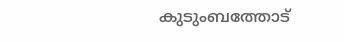കുടുംബത്തോട്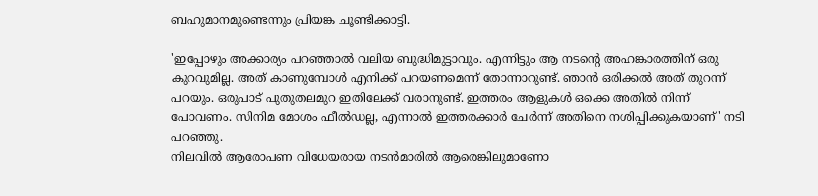ബഹുമാനമുണ്ടെന്നും പ്രിയങ്ക ചൂണ്ടിക്കാട്ടി.

'ഇപ്പോഴും അക്കാര്യം പറഞ്ഞാൽ വലിയ ബുദ്ധിമുട്ടാവും. എന്നിട്ടും ആ നടന്റെ അഹങ്കാരത്തിന് ഒരു കുറവുമില്ല. അത് കാണുമ്പോൾ എനിക്ക് പറയണമെന്ന് തോന്നാറുണ്ട്. ഞാൻ ഒരിക്കൽ അത് തുറന്ന് പറയും. ഒരുപാട് പുതുതലമുറ ഇതിലേക്ക് വരാനുണ്ട്. ഇത്തരം ആളുകൾ ഒക്കെ അതിൽ നിന്ന് പോവണം. സിനിമ മോശം ഫീൽഡല്ല, എന്നാൽ ഇത്തരക്കാർ ചേർന്ന് അതിനെ നശിപ്പിക്കുകയാണ്' നടി പറഞ്ഞു.
നിലവിൽ ആരോപണ വിധേയരായ നടൻമാരിൽ ആരെങ്കിലുമാണോ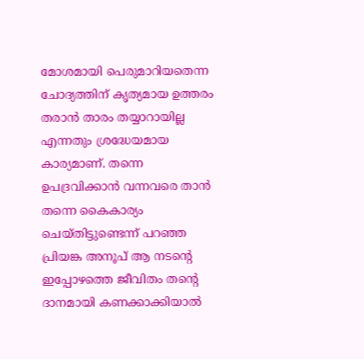മോശമായി പെരുമാറിയതെന്ന ചോദ്യത്തിന് കൃത്യമായ ഉത്തരം തരാൻ താരം തയ്യാറായില്ല എന്നതും ശ്രദ്ധേയമായ കാര്യമാണ്. തന്നെ ഉപദ്രവിക്കാൻ വന്നവരെ താൻ തന്നെ കൈകാര്യം ചെയ്തിട്ടുണ്ടെന്ന് പറഞ്ഞ പ്രിയങ്ക അനൂപ് ആ നടന്റെ ഇപ്പോഴത്തെ ജീവിതം തന്റെ ദാനമായി കണക്കാക്കിയാൽ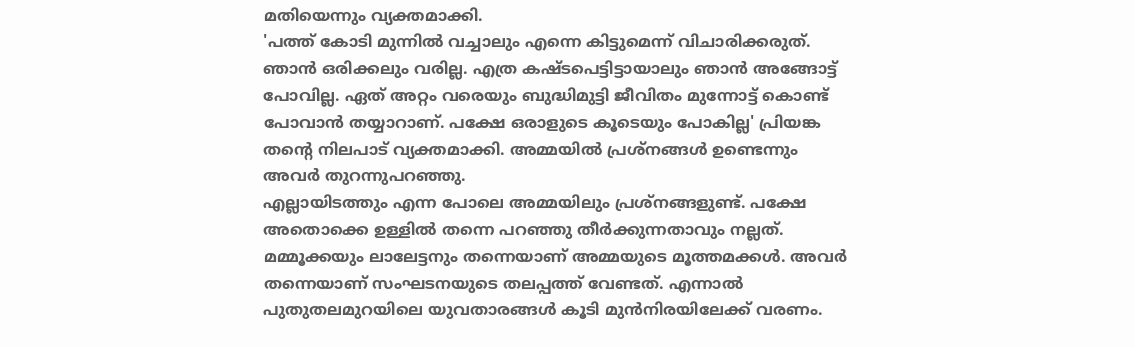മതിയെന്നും വ്യക്തമാക്കി.
'പത്ത് കോടി മുന്നിൽ വച്ചാലും എന്നെ കിട്ടുമെന്ന് വിചാരിക്കരുത്. ഞാൻ ഒരിക്കലും വരില്ല. എത്ര കഷ്ടപെട്ടിട്ടായാലും ഞാൻ അങ്ങോട്ട് പോവില്ല. ഏത് അറ്റം വരെയും ബുദ്ധിമുട്ടി ജീവിതം മുന്നോട്ട് കൊണ്ട് പോവാൻ തയ്യാറാണ്. പക്ഷേ ഒരാളുടെ കൂടെയും പോകില്ല' പ്രിയങ്ക തന്റെ നിലപാട് വ്യക്തമാക്കി. അമ്മയിൽ പ്രശ്നങ്ങൾ ഉണ്ടെന്നും അവർ തുറന്നുപറഞ്ഞു.
എല്ലായിടത്തും എന്ന പോലെ അമ്മയിലും പ്രശ്നങ്ങളുണ്ട്. പക്ഷേ അതൊക്കെ ഉള്ളിൽ തന്നെ പറഞ്ഞു തീർക്കുന്നതാവും നല്ലത്. മമ്മൂക്കയും ലാലേട്ടനും തന്നെയാണ് അമ്മയുടെ മൂത്തമക്കൾ. അവർ തന്നെയാണ് സംഘടനയുടെ തലപ്പത്ത് വേണ്ടത്. എന്നാൽ പുതുതലമുറയിലെ യുവതാരങ്ങൾ കൂടി മുൻനിരയിലേക്ക് വരണം.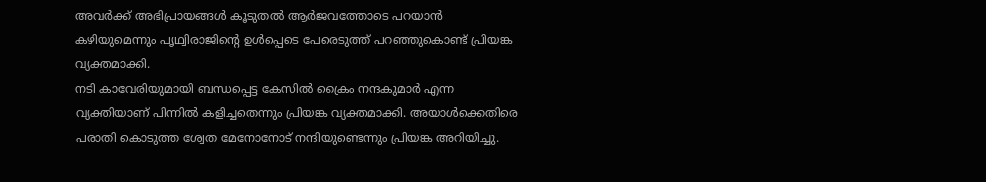അവർക്ക് അഭിപ്രായങ്ങൾ കൂടുതൽ ആർജവത്തോടെ പറയാൻ കഴിയുമെന്നും പൃഥ്വിരാജിന്റെ ഉൾപ്പെടെ പേരെടുത്ത് പറഞ്ഞുകൊണ്ട് പ്രിയങ്ക വ്യക്തമാക്കി.
നടി കാവേരിയുമായി ബന്ധപ്പെട്ട കേസിൽ ക്രൈം നന്ദകുമാർ എന്ന വ്യക്തിയാണ് പിന്നിൽ കളിച്ചതെന്നും പ്രിയങ്ക വ്യക്തമാക്കി. അയാൾക്കെതിരെ പരാതി കൊടുത്ത ശ്വേത മേനോനോട് നന്ദിയുണ്ടെന്നും പ്രിയങ്ക അറിയിച്ചു.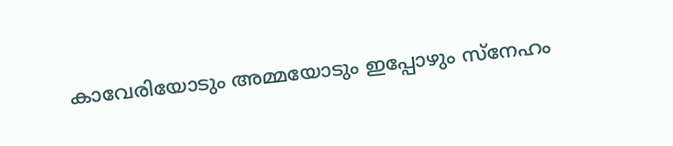കാവേരിയോടും അമ്മയോടും ഇപ്പോഴും സ്നേഹം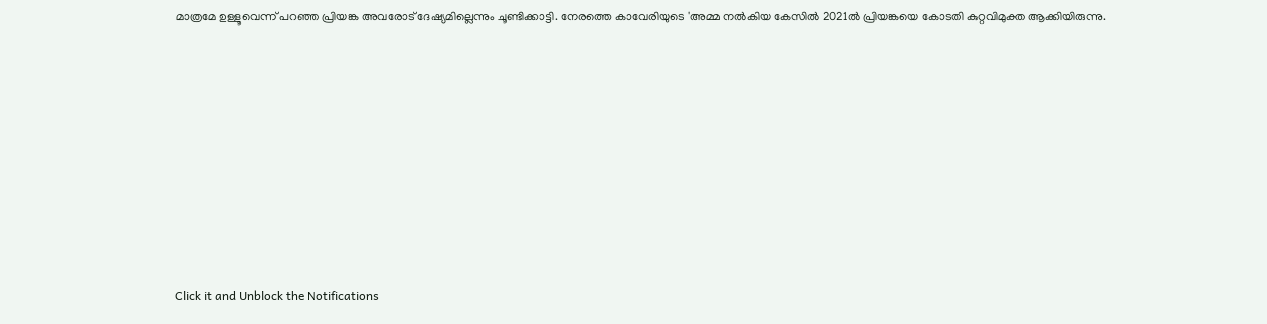മാത്രമേ ഉള്ളൂവെന്ന് പറഞ്ഞ പ്രിയങ്ക അവരോട് ദേഷ്യമില്ലെന്നും ചൂണ്ടിക്കാട്ടി. നേരത്തെ കാവേരിയുടെ 'അമ്മ നൽകിയ കേസിൽ 2021ൽ പ്രിയങ്കയെ കോടതി കുറ്റവിമുക്ത ആക്കിയിരുന്നു.












Click it and Unblock the Notifications